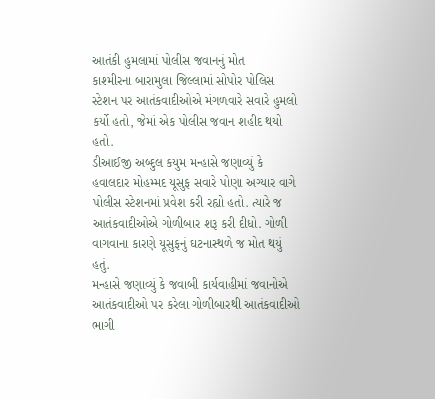આતંકી હુમલામાં પોલીસ જવાનનું મોત
કાશ્મીરના બારામુલા જિલ્લામાં સોપોર પોલિસ સ્ટેશન પર આતંકવાદીઓએ મંગળવારે સવારે હુમલો કર્યો હતો, જેમાં એક પોલીસ જવાન શહીદ થયો હતો.
ડીઆઈજી અબ્દુલ કયુમ મન્હાસે જણાવ્યું કે હવાલદાર મોહમ્મદ યૂસુફ સવારે પોણા અગ્યાર વાગે પોલીસ સ્ટેશનમાં પ્રવેશ કરી રહ્યો હતો. ત્યારે જ આતંકવાદીઓએ ગોળીબાર શરૂ કરી દીધો. ગોળી વાગવાના કારણે યૂસુફનું ઘટનાસ્થળે જ મોત થયું હતું.
મન્હાસે જણાવ્યું કે જવાબી કાર્યવાહીમાં જવાનોએ આતંકવાદીઓ પર કરેલા ગોળીબારથી આતંકવાદીઓ ભાગી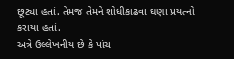છૂટ્યા હતાં. તેમજ તેમને શોધીકાઢવા ઘણા પ્રયત્નો કરાયા હતાં.
અત્રે ઉલ્લેખનીય છે કે પાંચ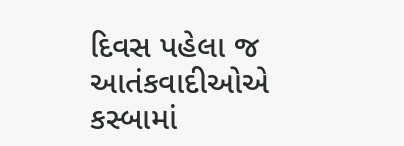દિવસ પહેલા જ આતંકવાદીઓએ કસ્બામાં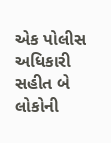એક પોલીસ અધિકારી સહીત બે લોકોની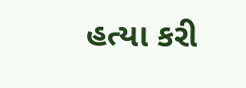હત્યા કરી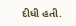દીધી હતી.